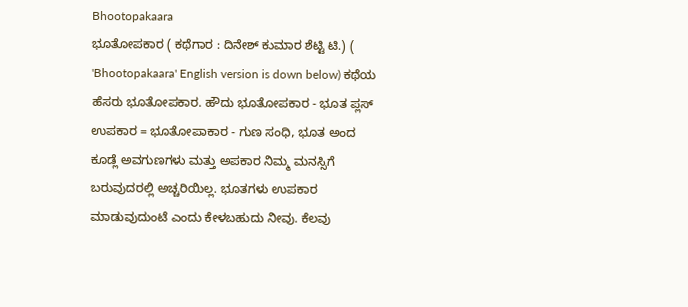Bhootopakaara
ಭೂತೋಪಕಾರ ( ಕಥೆಗಾರ : ದಿನೇಶ್ ಕುಮಾರ ಶೆಟ್ಟಿ ಟಿ.) ( 'Bhootopakaara' English version is down below) ಕಥೆಯ ಹೆಸರು ಭೂತೋಪಕಾರ. ಹೌದು ಭೂತೋಪಕಾರ - ಭೂತ ಪ್ಲಸ್ ಉಪಕಾರ = ಭೂತೋಪಾಕಾರ - ಗುಣ ಸಂಧಿ, ಭೂತ ಅಂದ ಕೂಡ್ಲೆ ಅವಗುಣಗಳು ಮತ್ತು ಅಪಕಾರ ನಿಮ್ಮ ಮನಸ್ಸಿಗೆ ಬರುವುದರಲ್ಲಿ ಅಚ್ಚರಿಯಿಲ್ಲ. ಭೂತಗಳು ಉಪಕಾರ ಮಾಡುವುದುಂಟೆ ಎಂದು ಕೇಳಬಹುದು ನೀವು. ಕೆಲವು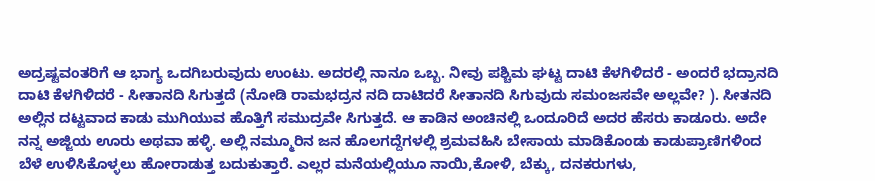ಅದ್ರಷ್ಟವಂತರಿಗೆ ಆ ಭಾಗ್ಯ ಒದಗಿಬರುವುದು ಉಂಟು. ಅದರಲ್ಲಿ ನಾನೂ ಒಬ್ಬ. ನೀವು ಪಶ್ಚಿಮ ಘಟ್ಟ ದಾಟಿ ಕೆಳಗಿಳಿದರೆ - ಅಂದರೆ ಭದ್ರಾನದಿ ದಾಟಿ ಕೆಳಗಿಳಿದರೆ - ಸೀತಾನದಿ ಸಿಗುತ್ತದೆ (ನೋಡಿ ರಾಮಭದ್ರನ ನದಿ ದಾಟಿದರೆ ಸೀತಾನದಿ ಸಿಗುವುದು ಸಮಂಜಸವೇ ಅಲ್ಲವೇ? ). ಸೀತನದಿ ಅಲ್ಲಿನ ದಟ್ಟವಾದ ಕಾಡು ಮುಗಿಯುವ ಹೊತ್ತಿಗೆ ಸಮುದ್ರವೇ ಸಿಗುತ್ತದೆ. ಆ ಕಾಡಿನ ಅಂಚಿನಲ್ಲಿ ಒಂದೂರಿದೆ ಅದರ ಹೆಸರು ಕಾಡೂರು. ಅದೇ ನನ್ನ ಅಜ್ಜಿಯ ಊರು ಅಥವಾ ಹಳ್ಳಿ. ಅಲ್ಲಿ ನಮ್ಮೂರಿನ ಜನ ಹೊಲಗದ್ದೆಗಳಲ್ಲಿ ಶ್ರಮವಹಿಸಿ ಬೇಸಾಯ ಮಾಡಿಕೊಂಡು ಕಾಡುಪ್ರಾಣಿಗಳಿಂದ ಬೆಳೆ ಉಳಿಸಿಕೊಳ್ಳಲು ಹೋರಾಡುತ್ತ ಬದುಕುತ್ತಾರೆ. ಎಲ್ಲರ ಮನೆಯಲ್ಲಿಯೂ ನಾಯಿ,ಕೋಳಿ, ಬೆಕ್ಕು, ದನಕರುಗಳು,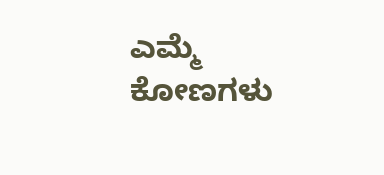ಎಮ್ಮೆ ಕೋಣಗಳು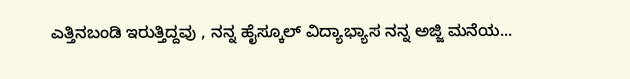ಎತ್ತಿನಬಂಡಿ ಇರುತ್ತಿದ್ದವು , ನನ್ನ ಹೈಸ್ಕೂಲ್ ವಿದ್ಯಾಭ್ಯಾಸ ನನ್ನ ಅಜ್ಜಿ ಮನೆಯ...